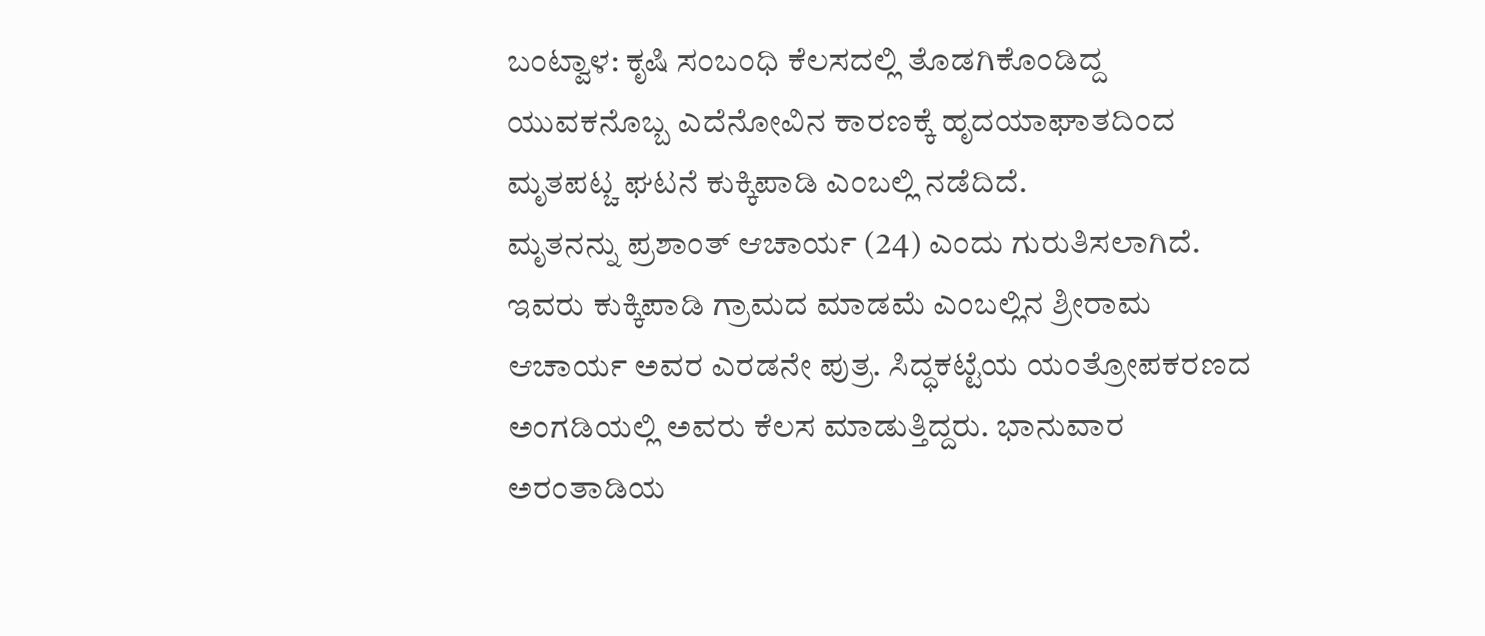ಬಂಟ್ವಾಳ: ಕೃಷಿ ಸಂಬಂಧಿ ಕೆಲಸದಲ್ಲಿ ತೊಡಗಿಕೊಂಡಿದ್ದ ಯುವಕನೊಬ್ಬ ಎದೆನೋವಿನ ಕಾರಣಕ್ಕೆ ಹೃದಯಾಘಾತದಿಂದ ಮೃತಪಟ್ಚ ಘಟನೆ ಕುಕ್ಕಿಪಾಡಿ ಎಂಬಲ್ಲಿ ನಡೆದಿದೆ.
ಮೃತನನ್ನು ಪ್ರಶಾಂತ್ ಆಚಾರ್ಯ (24) ಎಂದು ಗುರುತಿಸಲಾಗಿದೆ.
ಇವರು ಕುಕ್ಕಿಪಾಡಿ ಗ್ರಾಮದ ಮಾಡಮೆ ಎಂಬಲ್ಲಿನ ಶ್ರೀರಾಮ ಆಚಾರ್ಯ ಅವರ ಎರಡನೇ ಪುತ್ರ. ಸಿದ್ಧಕಟ್ಟೆಯ ಯಂತ್ರೋಪಕರಣದ ಅಂಗಡಿಯಲ್ಲಿ ಅವರು ಕೆಲಸ ಮಾಡುತ್ತಿದ್ದರು. ಭಾನುವಾರ ಅರಂತಾಡಿಯ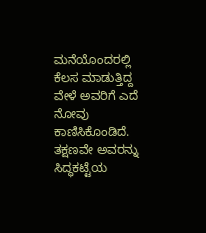ಮನೆಯೊಂದರಲ್ಲಿ ಕೆಲಸ ಮಾಡುತ್ತಿದ್ದ ವೇಳೆ ಅವರಿಗೆ ಎದೆ ನೋವು ಕಾಣಿಸಿಕೊಂಡಿದೆ. ತಕ್ಷಣವೇ ಅವರನ್ನು ಸಿದ್ಧಕಟ್ಟೆಯ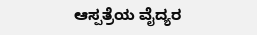ಆಸ್ಪತ್ರೆಯ ವೈದ್ಯರ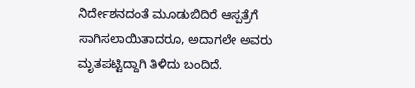ನಿರ್ದೇಶನದಂತೆ ಮೂಡುಬಿದಿರೆ ಆಸ್ಪತ್ರೆಗೆ ಸಾಗಿಸಲಾಯಿತಾದರೂ, ಅದಾಗಲೇ ಅವರು ಮೃತಪಟ್ಟಿದ್ದಾಗಿ ತಿಳಿದು ಬಂದಿದೆ.